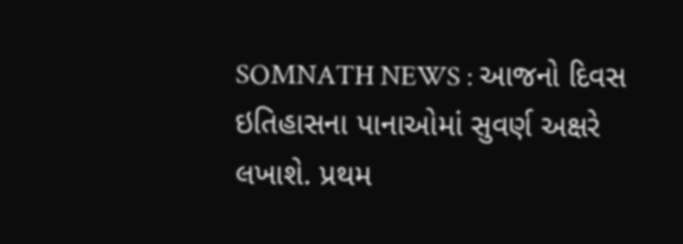SOMNATH NEWS : આજનો દિવસ ઇતિહાસના પાનાઓમાં સુવર્ણ અક્ષરે લખાશે. પ્રથમ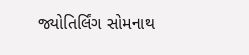જ્યોતિર્લિંગ સોમનાથ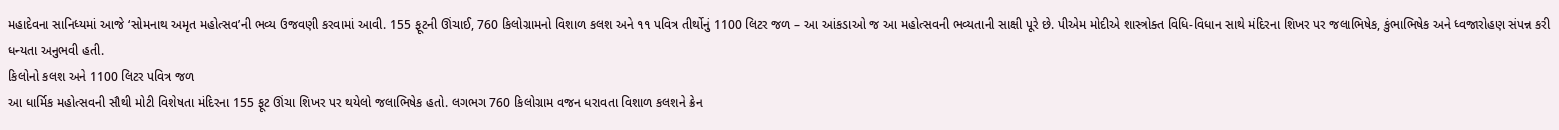મહાદેવના સાનિધ્યમાં આજે ‘સોમનાથ અમૃત મહોત્સવ’ની ભવ્ય ઉજવણી કરવામાં આવી. 155 ફૂટની ઊંચાઈ, 760 કિલોગ્રામનો વિશાળ કલશ અને ૧૧ પવિત્ર તીર્થોનું 1100 લિટર જળ – આ આંકડાઓ જ આ મહોત્સવની ભવ્યતાની સાક્ષી પૂરે છે. પીએમ મોદીએ શાસ્ત્રોક્ત વિધિ-વિધાન સાથે મંદિરના શિખર પર જલાભિષેક, કુંભાભિષેક અને ધ્વજારોહણ સંપન્ન કરી ધન્યતા અનુભવી હતી.
કિલોનો કલશ અને 1100 લિટર પવિત્ર જળ
આ ધાર્મિક મહોત્સવની સૌથી મોટી વિશેષતા મંદિરના 155 ફૂટ ઊંચા શિખર પર થયેલો જલાભિષેક હતો. લગભગ 760 કિલોગ્રામ વજન ધરાવતા વિશાળ કલશને ક્રેન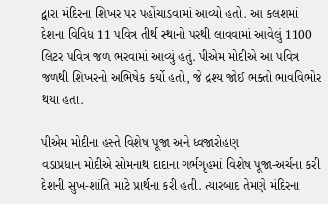દ્વારા મંદિરના શિખર પર પહોંચાડવામાં આવ્યો હતો. આ કલશમાં દેશના વિવિધ 11 પવિત્ર તીર્થ સ્થાનો પરથી લાવવામાં આવેલું 1100 લિટર પવિત્ર જળ ભરવામાં આવ્યું હતું. પીએમ મોદીએ આ પવિત્ર જળથી શિખરનો અભિષેક કર્યો હતો, જે દ્રશ્ય જોઈ ભક્તો ભાવવિભોર થયા હતા.

પીએમ મોદીના હસ્તે વિશેષ પૂજા અને ધ્વજારોહણ
વડાપ્રધાન મોદીએ સોમનાથ દાદાના ગર્ભગૃહમાં વિશેષ પૂજા-અર્ચના કરી દેશની સુખ-શાંતિ માટે પ્રાર્થના કરી હતી. ત્યારબાદ તેમણે મંદિરના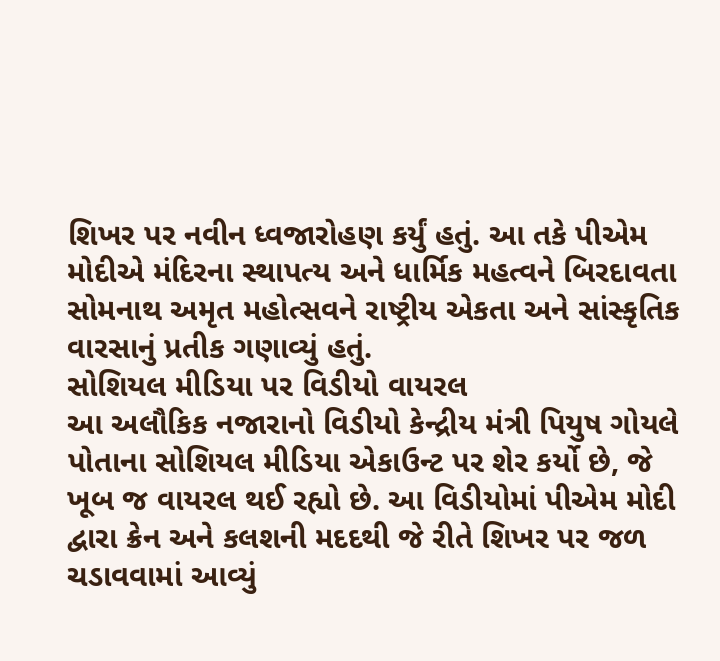શિખર પર નવીન ધ્વજારોહણ કર્યું હતું. આ તકે પીએમ મોદીએ મંદિરના સ્થાપત્ય અને ધાર્મિક મહત્વને બિરદાવતા સોમનાથ અમૃત મહોત્સવને રાષ્ટ્રીય એકતા અને સાંસ્કૃતિક વારસાનું પ્રતીક ગણાવ્યું હતું.
સોશિયલ મીડિયા પર વિડીયો વાયરલ
આ અલૌકિક નજારાનો વિડીયો કેન્દ્રીય મંત્રી પિયુષ ગોયલે પોતાના સોશિયલ મીડિયા એકાઉન્ટ પર શેર કર્યો છે, જે ખૂબ જ વાયરલ થઈ રહ્યો છે. આ વિડીયોમાં પીએમ મોદી દ્વારા ક્રેન અને કલશની મદદથી જે રીતે શિખર પર જળ ચડાવવામાં આવ્યું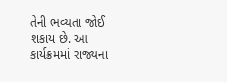તેની ભવ્યતા જોઈ શકાય છે. આ કાર્યક્રમમાં રાજ્યના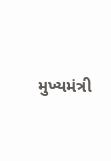મુખ્યમંત્રી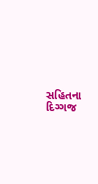સહિતના દિગ્ગજ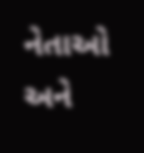નેતાઓ અને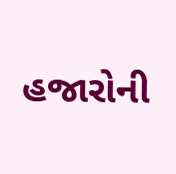હજારોની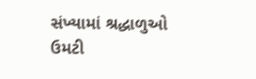સંખ્યામાં શ્રદ્ધાળુઓ ઉમટી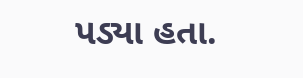પડ્યા હતા.